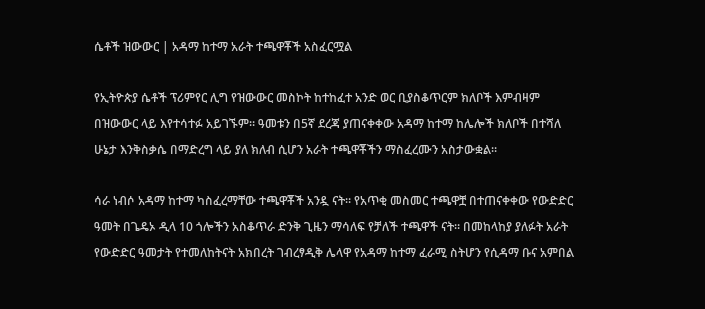ሴቶች ዝውውር | አዳማ ከተማ አራት ተጫዋቾች አስፈርሟል

የኢትዮጵያ ሴቶች ፕሪምየር ሊግ የዝውውር መስኮት ከተከፈተ አንድ ወር ቢያስቆጥርም ክለቦች እምብዛም በዝውውር ላይ እየተሳተፉ አይገኙም። ዓመቱን በ5ኛ ደረጃ ያጠናቀቀው አዳማ ከተማ ከሌሎች ክለቦች በተሻለ ሁኔታ እንቅስቃሴ በማድረግ ላይ ያለ ክለብ ሲሆን አራት ተጫዋቾችን ማስፈረሙን አስታውቋል።

ሳራ ነብሶ አዳማ ከተማ ካስፈረማቸው ተጫዋቾች አንዷ ናት። የአጥቂ መስመር ተጫዋቿ በተጠናቀቀው የውድድር ዓመት በጌዴኦ ዲላ 10 ጎሎችን አስቆጥራ ድንቅ ጊዜን ማሳለፍ የቻለች ተጫዋች ናት። በመከላከያ ያለፉት አራት የውድድር ዓመታት የተመለከትናት አክበረት ገብረፃዲቅ ሌላዋ የአዳማ ከተማ ፈራሚ ስትሆን የሲዳማ ቡና አምበል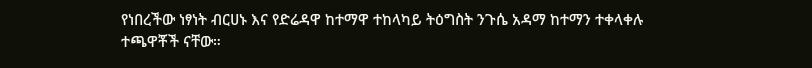የነበረችው ነፃነት ብርሀኑ እና የድሬዳዋ ከተማዋ ተከላካይ ትዕግስት ንጉሴ አዳማ ከተማን ተቀላቀሉ ተጫዋቾች ናቸው።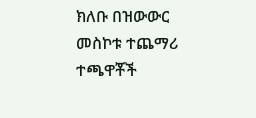ክለቡ በዝውውር መስኮቱ ተጨማሪ ተጫዋቾች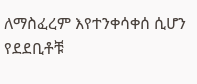ለማስፈረም እየተንቀሳቀሰ ሲሆን የደደቢቶቹ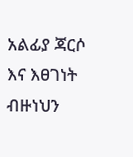አልፊያ ጃርሶ እና እፀገነት ብዙነህን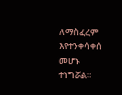ለማስፈረም እየተንቀሳቀሰ መሆኑ ተነግሯል።